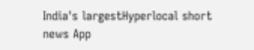India's largestHyperlocal short
news App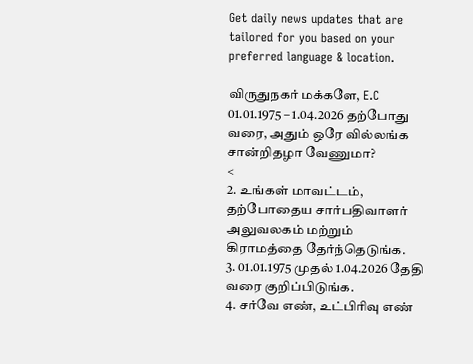Get daily news updates that are tailored for you based on your preferred language & location.

விருதுநகர் மக்களே, E.C 01.01.1975 – 1.04.2026 தற்போது வரை, அதும் ஒரே வில்லங்க சான்றிதழா வேணுமா?
<
2. உங்கள் மாவட்டம், தற்போதைய சார்பதிவாளர் அலுவலகம் மற்றும் கிராமத்தை தேர்ந்தெடுங்க.
3. 01.01.1975 முதல் 1.04.2026 தேதி வரை குறிப்பிடுங்க.
4. சர்வே எண், உட்பிரிவு எண்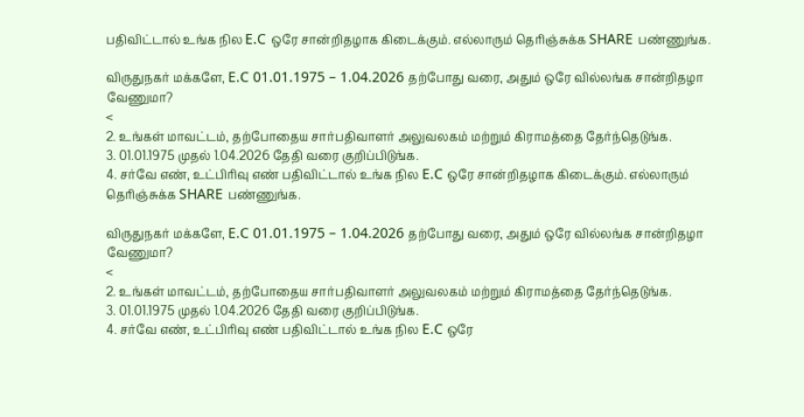பதிவிட்டால் உங்க நில E.C ஒரே சான்றிதழாக கிடைக்கும். எல்லாரும் தெரிஞ்சுக்க SHARE பண்ணுங்க.

விருதுநகர் மக்களே, E.C 01.01.1975 – 1.04.2026 தற்போது வரை, அதும் ஒரே வில்லங்க சான்றிதழா வேணுமா?
<
2. உங்கள் மாவட்டம், தற்போதைய சார்பதிவாளர் அலுவலகம் மற்றும் கிராமத்தை தேர்ந்தெடுங்க.
3. 01.01.1975 முதல் 1.04.2026 தேதி வரை குறிப்பிடுங்க.
4. சர்வே எண், உட்பிரிவு எண் பதிவிட்டால் உங்க நில E.C ஒரே சான்றிதழாக கிடைக்கும். எல்லாரும் தெரிஞ்சுக்க SHARE பண்ணுங்க.

விருதுநகர் மக்களே, E.C 01.01.1975 – 1.04.2026 தற்போது வரை, அதும் ஒரே வில்லங்க சான்றிதழா வேணுமா?
<
2. உங்கள் மாவட்டம், தற்போதைய சார்பதிவாளர் அலுவலகம் மற்றும் கிராமத்தை தேர்ந்தெடுங்க.
3. 01.01.1975 முதல் 1.04.2026 தேதி வரை குறிப்பிடுங்க.
4. சர்வே எண், உட்பிரிவு எண் பதிவிட்டால் உங்க நில E.C ஒரே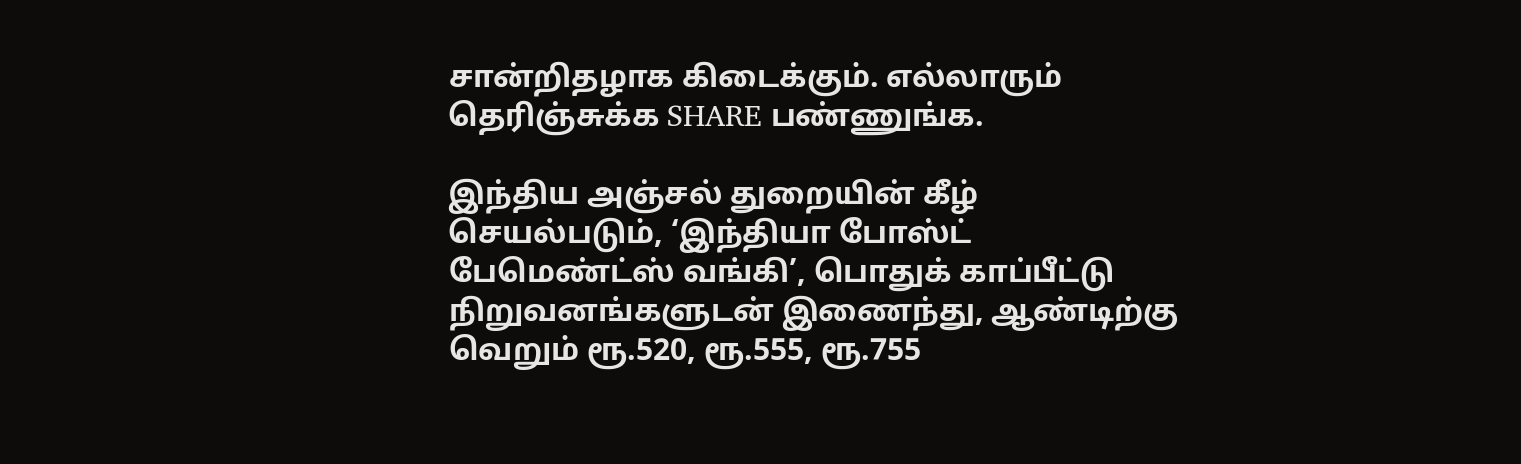சான்றிதழாக கிடைக்கும். எல்லாரும் தெரிஞ்சுக்க SHARE பண்ணுங்க.

இந்திய அஞ்சல் துறையின் கீழ் செயல்படும், ‘இந்தியா போஸ்ட் பேமெண்ட்ஸ் வங்கி’, பொதுக் காப்பீட்டு நிறுவனங்களுடன் இணைந்து, ஆண்டிற்கு வெறும் ரூ.520, ரூ.555, ரூ.755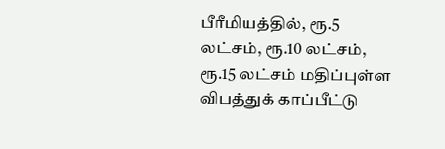பீரீமியத்தில், ரூ.5 லட்சம், ரூ.10 லட்சம், ரூ.15 லட்சம் மதிப்புள்ள விபத்துக் காப்பீட்டு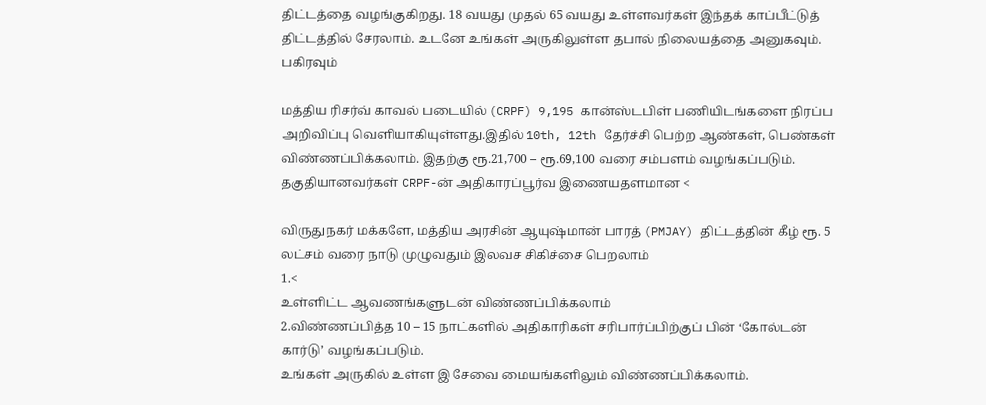திட்டத்தை வழங்குகிறது. 18 வயது முதல் 65 வயது உள்ளவர்கள் இந்தக் காப்பீட்டுத் திட்டத்தில் சேரலாம். உடனே உங்கள் அருகிலுள்ள தபால் நிலையத்தை அனுகவும். பகிரவும்

மத்திய ரிசர்வ் காவல் படையில் (CRPF) 9,195 கான்ஸ்டபிள் பணியிடங்களை நிரப்ப அறிவிப்பு வெளியாகியுள்ளது.இதில் 10th, 12th தேர்ச்சி பெற்ற ஆண்கள், பெண்கள் விண்ணப்பிக்கலாம். இதற்கு ரூ.21,700 – ரூ.69,100 வரை சம்பளம் வழங்கப்படும். தகுதியானவர்கள் CRPF-ன் அதிகாரப்பூர்வ இணையதளமான <

விருதுநகர் மக்களே, மத்திய அரசின் ஆயுஷ்மான் பாரத் (PMJAY) திட்டத்தின் கீழ் ரூ. 5 லட்சம் வரை நாடு முழுவதும் இலவச சிகிச்சை பெறலாம்
1.<
உள்ளிட்ட ஆவணங்களுடன் விண்ணப்பிக்கலாம்
2.விண்ணப்பித்த 10 – 15 நாட்களில் அதிகாரிகள் சரிபார்ப்பிற்குப் பின் ‘கோல்டன் கார்டு’ வழங்கப்படும்.
உங்கள் அருகில் உள்ள இ சேவை மையங்களிலும் விண்ணப்பிக்கலாம்.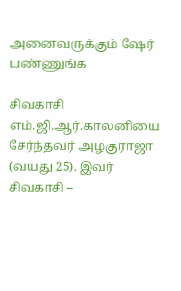அனைவருக்கும் ஷேர் பண்ணுங்க

சிவகாசி எம்.ஜி.ஆர்.காலனியை சேர்ந்தவர் அழகுராஜா (வயது 25). இவர் சிவகாசி –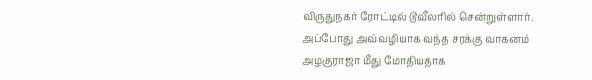விருதுநகர் ரோட்டில் டூவீலரில் சென்றுள்ளார். அப்போது அவ்வழியாக வந்த சரக்கு வாகனம் அழகுராஜா மீது மோதியதாக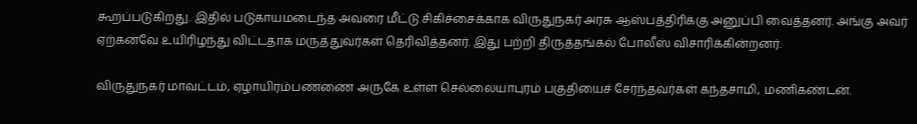கூறப்படுகிறது. இதில் படுகாயமடைந்த அவரை மீட்டு சிகிச்சைக்காக விருதுநகர் அரசு ஆஸ்பத்திரிக்கு அனுப்பி வைத்தனர். அங்கு அவர் ஏற்கனவே உயிரிழந்து விட்டதாக மருத்துவர்கள் தெரிவித்தனர். இது பற்றி திருத்தங்கல் போலீஸ் விசாரிக்கின்றனர்.

விருதுநகர் மாவட்டம், ஏழாயிரம்பண்ணை அருகே உள்ள செல்லையாபுரம் பகுதியைச் சேர்ந்தவர்கள் கந்தசாமி, மணிகண்டன்.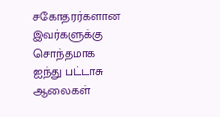சகோதரர்களான இவர்களுக்கு சொந்தமாக ஐந்து பட்டாசு ஆலைகள்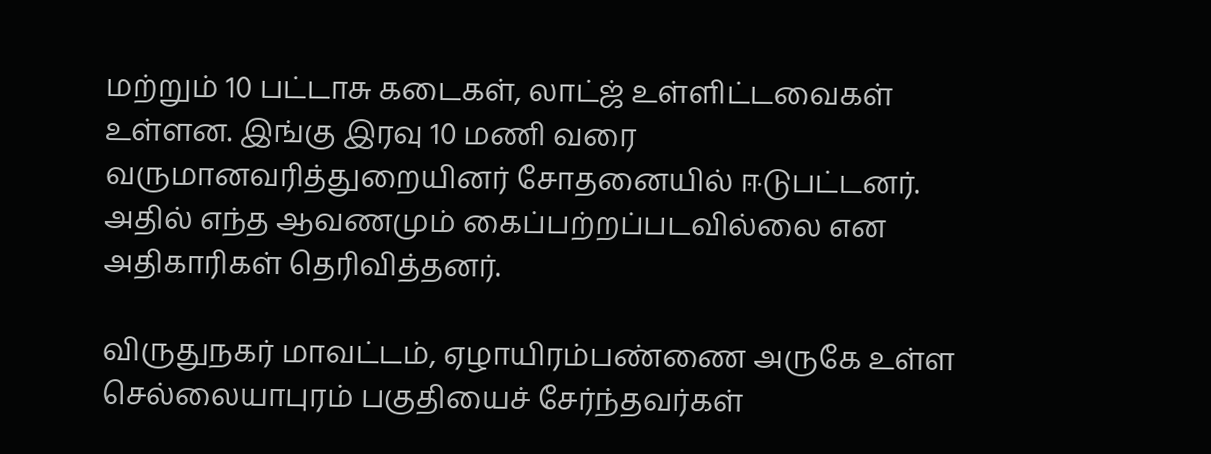மற்றும் 10 பட்டாசு கடைகள், லாட்ஜ் உள்ளிட்டவைகள் உள்ளன. இங்கு இரவு 10 மணி வரை வருமானவரித்துறையினர் சோதனையில் ஈடுபட்டனர். அதில் எந்த ஆவணமும் கைப்பற்றப்படவில்லை என அதிகாரிகள் தெரிவித்தனர்.

விருதுநகர் மாவட்டம், ஏழாயிரம்பண்ணை அருகே உள்ள செல்லையாபுரம் பகுதியைச் சேர்ந்தவர்கள்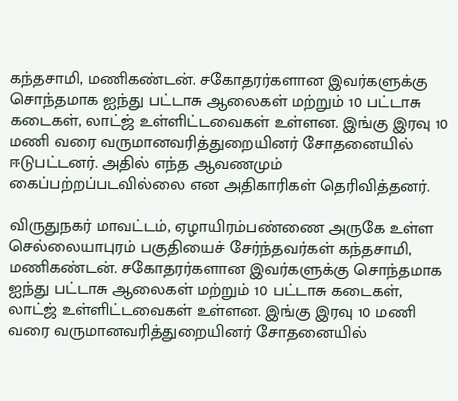கந்தசாமி, மணிகண்டன். சகோதரர்களான இவர்களுக்கு சொந்தமாக ஐந்து பட்டாசு ஆலைகள் மற்றும் 10 பட்டாசு கடைகள், லாட்ஜ் உள்ளிட்டவைகள் உள்ளன. இங்கு இரவு 10 மணி வரை வருமானவரித்துறையினர் சோதனையில் ஈடுபட்டனர். அதில் எந்த ஆவணமும் கைப்பற்றப்படவில்லை என அதிகாரிகள் தெரிவித்தனர்.

விருதுநகர் மாவட்டம், ஏழாயிரம்பண்ணை அருகே உள்ள செல்லையாபுரம் பகுதியைச் சேர்ந்தவர்கள் கந்தசாமி, மணிகண்டன். சகோதரர்களான இவர்களுக்கு சொந்தமாக ஐந்து பட்டாசு ஆலைகள் மற்றும் 10 பட்டாசு கடைகள், லாட்ஜ் உள்ளிட்டவைகள் உள்ளன. இங்கு இரவு 10 மணி வரை வருமானவரித்துறையினர் சோதனையில்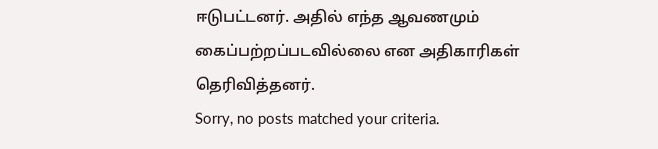ஈடுபட்டனர். அதில் எந்த ஆவணமும் கைப்பற்றப்படவில்லை என அதிகாரிகள் தெரிவித்தனர்.
Sorry, no posts matched your criteria.